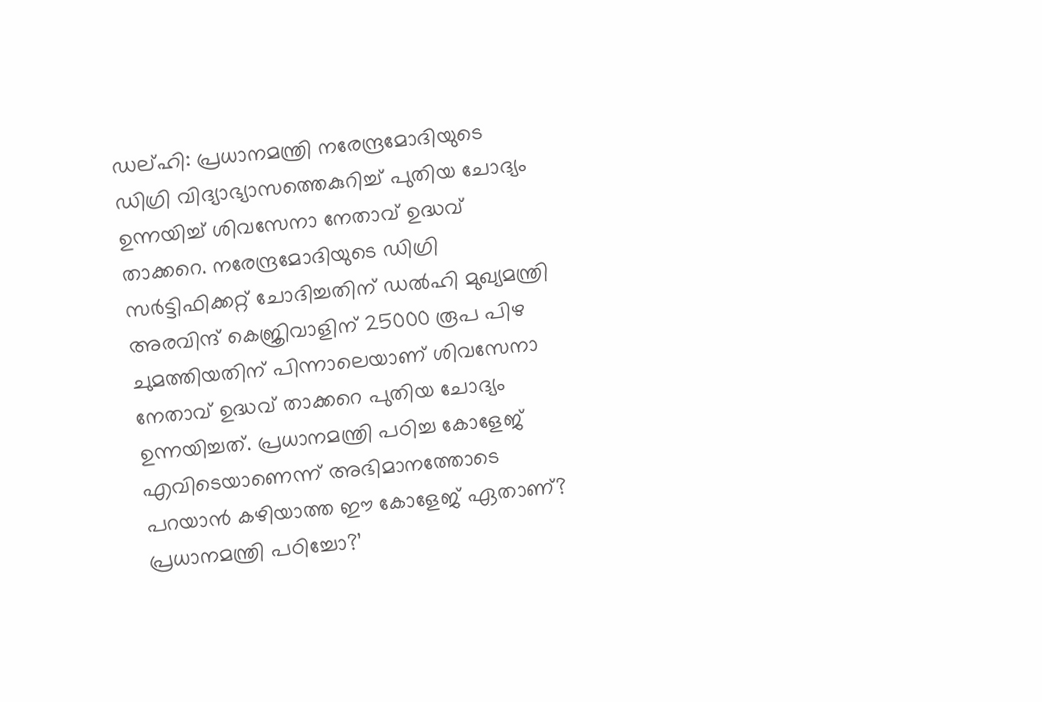ഡല്ഹി: പ്രധാനമന്ത്രി നരേന്ദ്രമോദിയുടെ ഡിഗ്രി വിദ്യാഭ്യാസത്തെകുറിച്ച് പുതിയ ചോദ്യം ഉന്നയിച്ച് ശിവസേനാ നേതാവ് ഉദ്ധവ് താക്കറെ. നരേന്ദ്രമോദിയുടെ ഡിഗ്രി സർട്ടിഫിക്കറ്റ് ചോദിച്ചതിന് ഡൽഹി മുഖ്യമന്ത്രി അരവിന്ദ് കെജ്രിവാളിന് 25000 രൂപ പിഴ ചുമത്തിയതിന് പിന്നാലെയാണ് ശിവസേനാ നേതാവ് ഉദ്ധവ് താക്കറെ പുതിയ ചോദ്യം ഉന്നയിച്ചത്. പ്രധാനമന്ത്രി പഠിച്ച കോളേജ് എവിടെയാണെന്ന് അഭിമാനത്തോടെ പറയാൻ കഴിയാത്ത ഈ കോളേജ് ഏതാണ്? പ്രധാനമന്ത്രി പഠിച്ചോ?’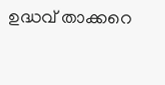ഉദ്ധവ് താക്കറെ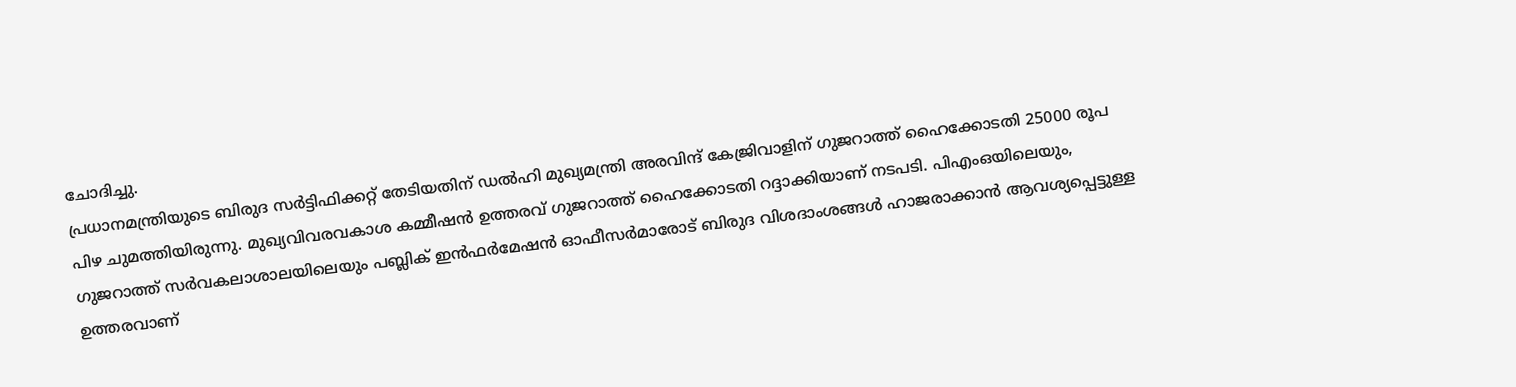ചോദിച്ചു.
പ്രധാനമന്ത്രിയുടെ ബിരുദ സർട്ടിഫിക്കറ്റ് തേടിയതിന് ഡൽഹി മുഖ്യമന്ത്രി അരവിന്ദ് കേജ്രിവാളിന് ഗുജറാത്ത് ഹൈക്കോടതി 25000 രൂപ പിഴ ചുമത്തിയിരുന്നു. മുഖ്യവിവരവകാശ കമ്മീഷൻ ഉത്തരവ് ഗുജറാത്ത് ഹൈക്കോടതി റദ്ദാക്കിയാണ് നടപടി. പിഎംഒയിലെയും, ഗുജറാത്ത് സർവകലാശാലയിലെയും പബ്ലിക് ഇൻഫർമേഷൻ ഓഫീസർമാരോട് ബിരുദ വിശദാംശങ്ങൾ ഹാജരാക്കാൻ ആവശ്യപ്പെട്ടുള്ള ഉത്തരവാണ്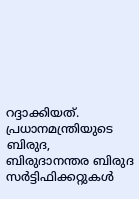റദ്ദാക്കിയത്. പ്രധാനമന്ത്രിയുടെ ബിരുദ, ബിരുദാനന്തര ബിരുദ സർട്ടിഫിക്കറ്റുകൾ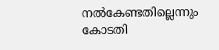നൽകേണ്ടതില്ലെന്നും കോടതി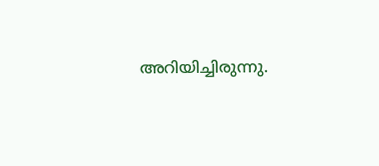അറിയിച്ചിരുന്നു.